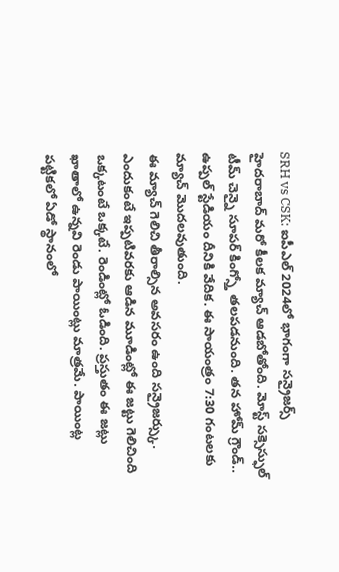SRH vs CSK: ఐపీఎల్ 2024లో భాగంగా సన్రైజర్స్ హైదరాబాద్ మరో కీలక మ్యాచ్ ఆడబోతోంది. మోస్ట్ సక్సెస్ఫుల్ టీమ్ చెన్నై సూపర్ కింగ్స్తో తలపడనుంది. తన హోమ్ గ్రౌండ్.. ఉప్పల్ స్టేడియం దీనికి వేదిక. ఈ సాయంత్రం 7:30 గంటలకు మ్యాచ్ మొదలవుతుంది.
ఈ మ్యాచ్ గెలిచి తీరాల్సిన అవసరం ఉంది సన్రైజర్స్కు. ఎందుకంటే ఇప్పటివరకు ఆడిన మూడింట్లో ఈ జట్టు గెలిచింది ఒక్కటంటే ఒక్కటే. రెండింట్లో ఓడింది. ప్రస్తుతం ఈ జట్లు ఖాతాలో ఉన్నవి రెండు పాయింట్లు మాత్రమే. పాయింట్ల పట్టికలో ఏడో స్థానంలో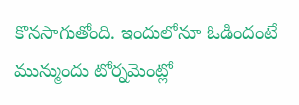కొనసాగుతోంది. ఇందులోనూ ఓడిందంటే మున్ముందు టోర్నమెంట్లో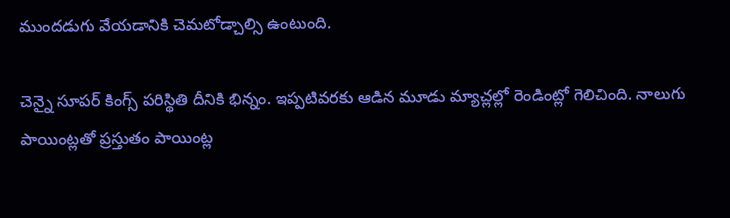ముందడుగు వేయడానికి చెమటోడ్చాల్సి ఉంటుంది.

చెన్నై సూపర్ కింగ్స్ పరిస్థితి దీనికి భిన్నం. ఇప్పటివరకు ఆడిన మూడు మ్యాచ్లల్లో రెండింట్లో గెలిచింది. నాలుగు పాయింట్లతో ప్రస్తుతం పాయింట్ల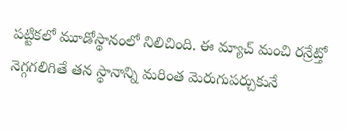పట్టికలో మూడోస్థానంలో నిలిచింది. ఈ మ్యాచ్ మంచి రన్రేట్తో నెగ్గగలిగితే తన స్థానాన్ని మరింత మెరుగుపర్చుకునే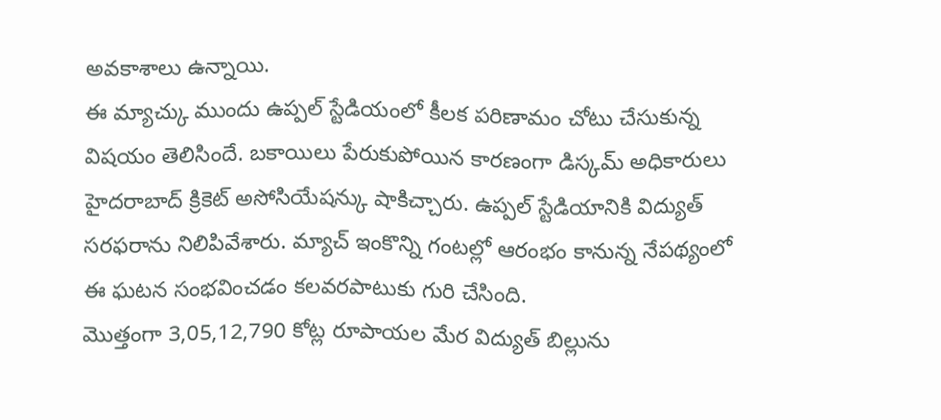అవకాశాలు ఉన్నాయి.
ఈ మ్యాచ్కు ముందు ఉప్పల్ స్టేడియంలో కీలక పరిణామం చోటు చేసుకున్న విషయం తెలిసిందే. బకాయిలు పేరుకుపోయిన కారణంగా డిస్కమ్ అధికారులు హైదరాబాద్ క్రికెట్ అసోసియేషన్కు షాకిచ్చారు. ఉప్పల్ స్టేడియానికి విద్యుత్ సరఫరాను నిలిపివేశారు. మ్యాచ్ ఇంకొన్ని గంటల్లో ఆరంభం కానున్న నేపథ్యంలో ఈ ఘటన సంభవించడం కలవరపాటుకు గురి చేసింది.
మొత్తంగా 3,05,12,790 కోట్ల రూపాయల మేర విద్యుత్ బిల్లును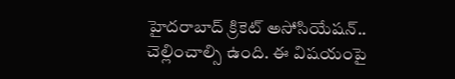హైదరాబాద్ క్రికెట్ అసోసియేషన్.. చెల్లించాల్సి ఉంది. ఈ విషయంపై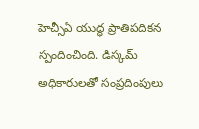హెచ్సీఏ యుద్ధ ప్రాతిపదికన స్పందించింది. డిస్కమ్ అధికారులతో సంప్రదింపులు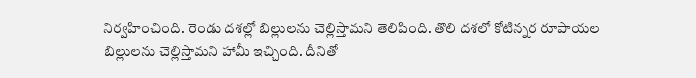నిర్వహించింది. రెండు దశల్లో బిల్లులను చెల్లిస్తామని తెలిపింది. తొలి దశలో కోటిన్నర రూపాయల బిల్లులను చెల్లిస్తామని హామీ ఇచ్చింది. దీనితో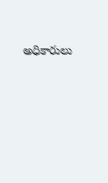అధికారులు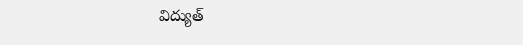విద్యుత్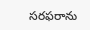సరఫరాను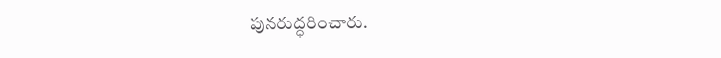పునరుద్ధరించారు.